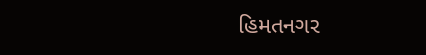હિમતનગર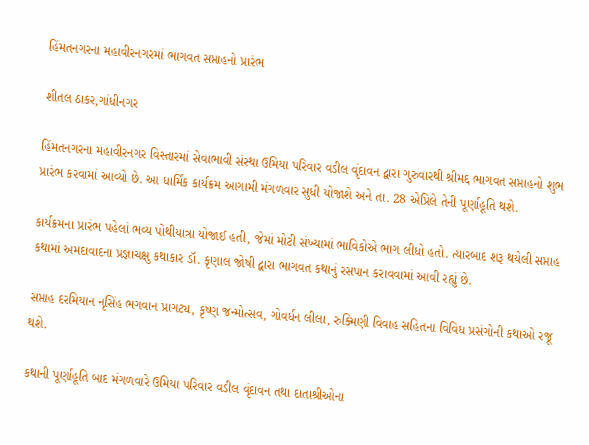હિંમતનગરના મહાવીરનગરમાં ભાગવત સપ્તાહનો પ્રારંભ

શીતલ ઠાકર,ગાંધીનગર

હિંમતનગરના મહાવીરનગર વિસ્તારમાં સેવાભાવી સંસ્થા ઉમિયા પરિવાર વડીલ વૃંદાવન દ્વારા ગુરુવારથી શ્રીમદ્દ ભાગવત સપ્તાહનો શુભ પ્રારંભ કરવામાં આવ્યો છે. આ ધાર્મિક કાર્યક્રમ આગામી મંગળવાર સુધી યોજાશે અને તા. 28 એપ્રિલે તેની પૂર્ણાહૂતિ થશે.

કાર્યક્રમના પ્રારંભ પહેલાં ભવ્ય પોથીયાત્રા યોજાઈ હતી, જેમાં મોટી સંખ્યામાં ભાવિકોએ ભાગ લીધો હતો. ત્યારબાદ શરૂ થયેલી સપ્તાહ કથામાં અમદાવાદના પ્રજ્ઞાચક્ષુ કથાકાર ડૉ. કૃણાલ જોષી દ્વારા ભાગવત કથાનું રસપાન કરાવવામાં આવી રહ્યું છે.

સપ્તાહ દરમિયાન નૃસિંહ ભગવાન પ્રાગટ્ય, કૃષ્ણ જન્મોત્સવ, ગોવર્ધન લીલા, રુક્મિણી વિવાહ સહિતના વિવિધ પ્રસંગોની કથાઓ રજૂ થશે.

કથાની પૂર્ણાહૂતિ બાદ મંગળવારે ઉમિયા પરિવાર વડીલ વૃંદાવન તથા દાતાશ્રીઓના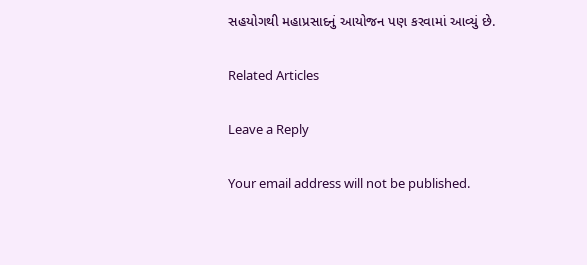સહયોગથી મહાપ્રસાદનું આયોજન પણ કરવામાં આવ્યું છે.

Related Articles

Leave a Reply

Your email address will not be published.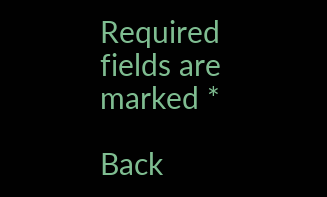Required fields are marked *

Back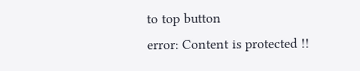to top button
error: Content is protected !!